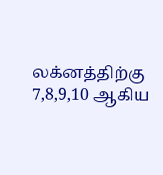லக்னத்திற்கு 7,8,9,10 ஆகிய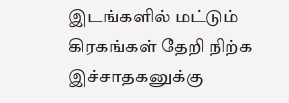இடங்களில் மட்டும் கிரகங்கள் தேறி நிற்க இச்சாதகனுக்கு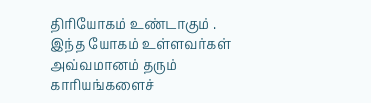திரியோகம் உண்டாகும் . இந்த யோகம் உள்ளவர்கள் அவ்வமானம் தரும் காரியங்களைச்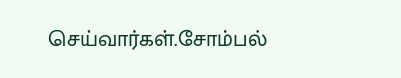செய்வார்கள்.சோம்பல்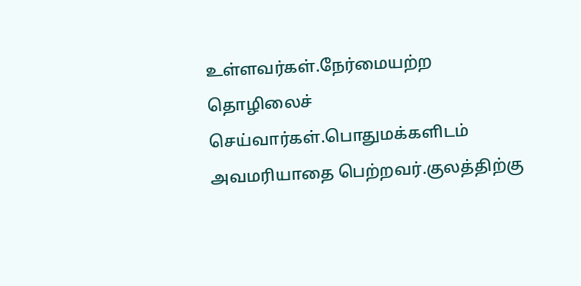உள்ளவர்கள்.நேர்மையற்ற தொழிலைச் செய்வார்கள்.பொதுமக்களிடம் அவமரியாதை பெற்றவர்.குலத்திற்கு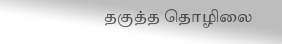தகுத்த தொழிலை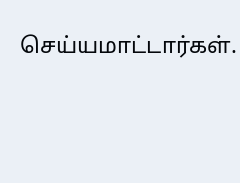செய்யமாட்டார்கள்.